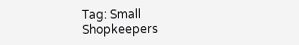Tag: Small Shopkeepers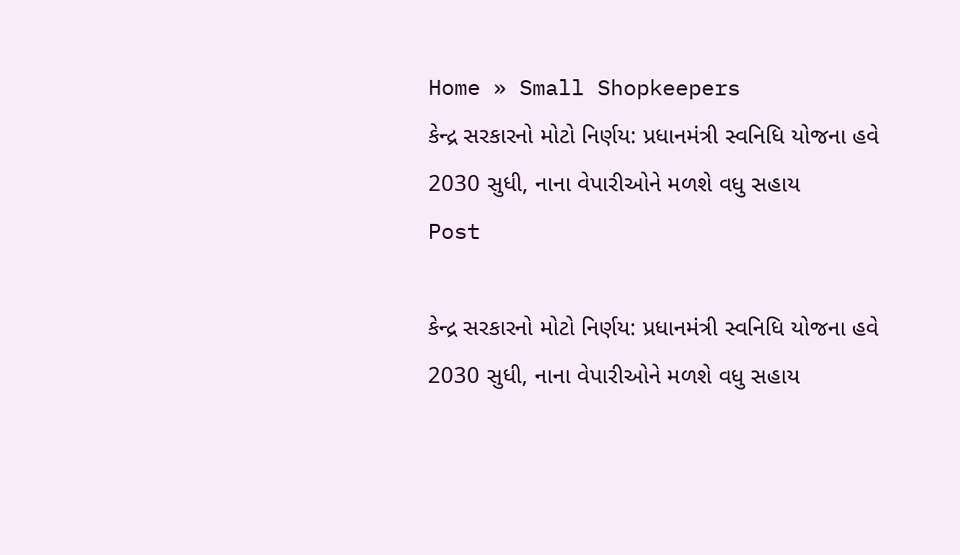Home » Small Shopkeepers
કેન્દ્ર સરકારનો મોટો નિર્ણય: પ્રધાનમંત્રી સ્વનિધિ યોજના હવે 2030 સુધી, નાના વેપારીઓને મળશે વધુ સહાય
Post

કેન્દ્ર સરકારનો મોટો નિર્ણય: પ્રધાનમંત્રી સ્વનિધિ યોજના હવે 2030 સુધી, નાના વેપારીઓને મળશે વધુ સહાય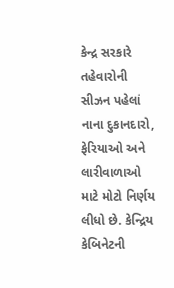કેન્દ્ર સરકારે તહેવારોની સીઝન પહેલાં નાના દુકાનદારો, ફેરિયાઓ અને લારીવાળાઓ માટે મોટો નિર્ણય લીધો છે. કેન્દ્રિય કેબિનેટની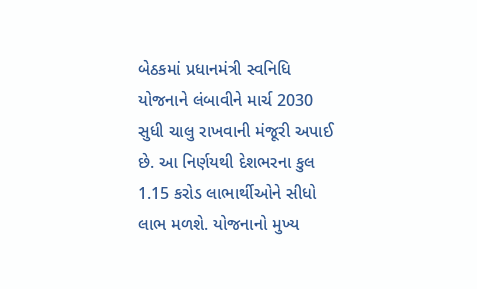બેઠકમાં પ્રધાનમંત્રી સ્વનિધિ યોજનાને લંબાવીને માર્ચ 2030 સુધી ચાલુ રાખવાની મંજૂરી અપાઈ છે. આ નિર્ણયથી દેશભરના કુલ 1.15 કરોડ લાભાર્થીઓને સીધો લાભ મળશે. યોજનાનો મુખ્ય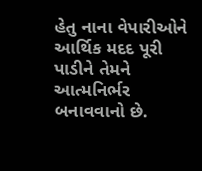હેતુ નાના વેપારીઓને આર્થિક મદદ પૂરી પાડીને તેમને આત્મનિર્ભર બનાવવાનો છે.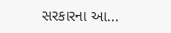સરકારના આ...